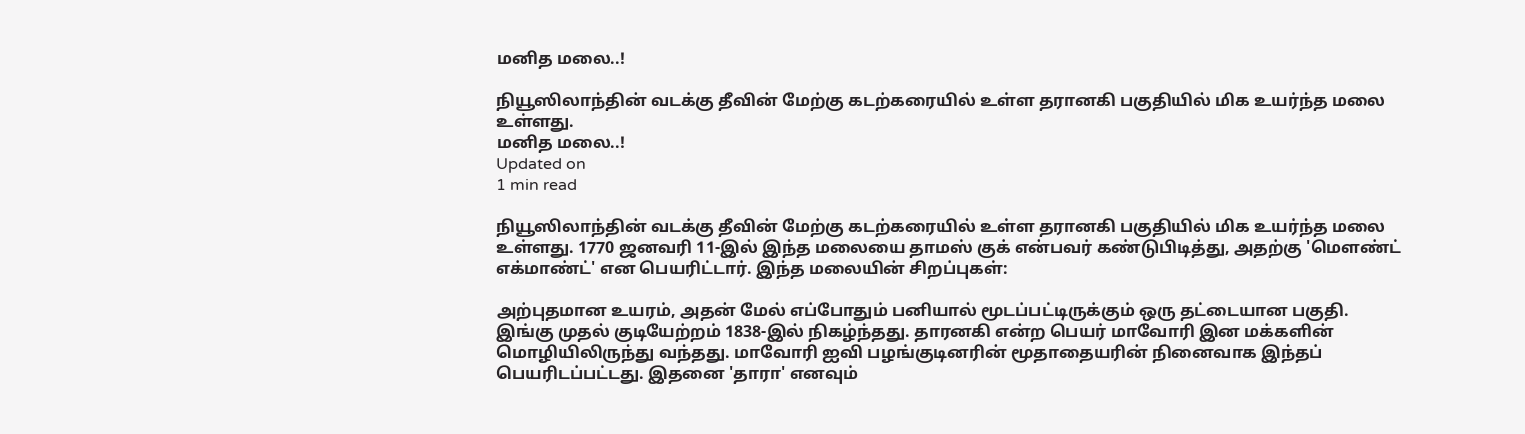மனித மலை..!

நியூஸிலாந்தின் வடக்கு தீவின் மேற்கு கடற்கரையில் உள்ள தரானகி பகுதியில் மிக உயர்ந்த மலை உள்ளது.
மனித மலை..!
Updated on
1 min read

நியூஸிலாந்தின் வடக்கு தீவின் மேற்கு கடற்கரையில் உள்ள தரானகி பகுதியில் மிக உயர்ந்த மலை உள்ளது. 1770 ஜனவரி 11-இல் இந்த மலையை தாமஸ் குக் என்பவர் கண்டுபிடித்து, அதற்கு 'மௌண்ட் எக்மாண்ட்' என பெயரிட்டார். இந்த மலையின் சிறப்புகள்:

அற்புதமான உயரம், அதன் மேல் எப்போதும் பனியால் மூடப்பட்டிருக்கும் ஒரு தட்டையான பகுதி. இங்கு முதல் குடியேற்றம் 1838-இல் நிகழ்ந்தது. தாரனகி என்ற பெயர் மாவோரி இன மக்களின் மொழியிலிருந்து வந்தது. மாவோரி ஐவி பழங்குடினரின் மூதாதையரின் நினைவாக இந்தப் பெயரிடப்பட்டது. இதனை 'தாரா' எனவும்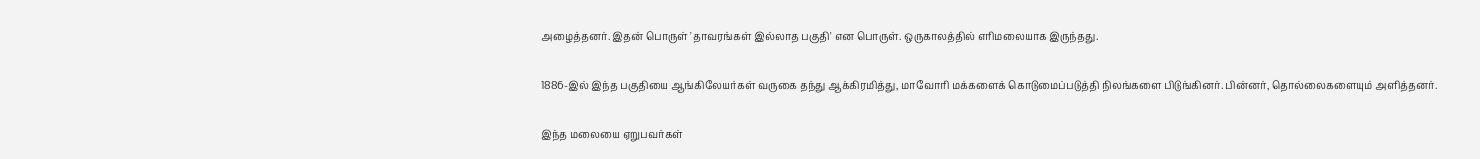அழைத்தனர். இதன் பொருள் 'தாவரங்கள் இல்லாத பகுதி' என பொருள். ஒருகாலத்தில் எரிமலையாக இருந்தது.

1886-இல் இந்த பகுதியை ஆங்கிலேயர்கள் வருகை தந்து ஆக்கிரமித்து, மாவோரி மக்களைக் கொடுமைப்படுத்தி நிலங்களை பிடுங்கினர். பின்னர், தொல்லைகளையும் அளித்தனர்.

இந்த மலையை ஏறுபவர்கள்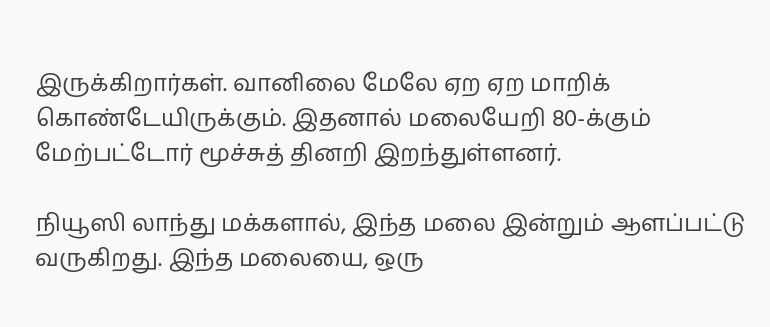இருக்கிறார்கள். வானிலை மேலே ஏற ஏற மாறிக் கொண்டேயிருக்கும். இதனால் மலையேறி 80-க்கும் மேற்பட்டோர் மூச்சுத் தினறி இறந்துள்ளனர்.

நியூஸி லாந்து மக்களால், இந்த மலை இன்றும் ஆளப்பட்டு வருகிறது. இந்த மலையை, ஒரு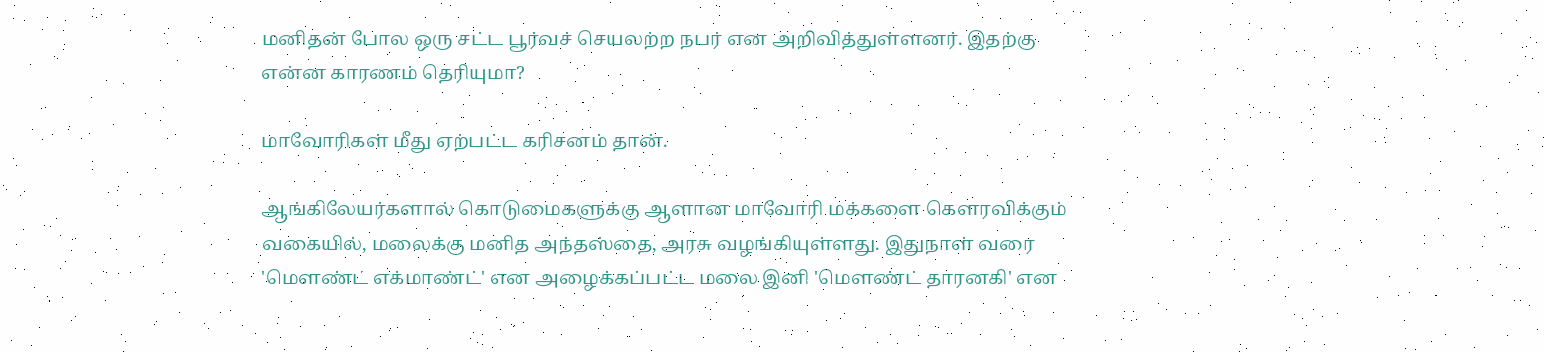மனிதன் போல ஒரு சட்ட பூர்வச் செயலற்ற நபர் என அறிவித்துள்ளனர். இதற்கு என்ன காரணம் தெரியுமா?

மாவோரிகள் மீது ஏற்பட்ட கரிசனம் தான்.

ஆங்கிலேயர்களால் கொடுமைகளுக்கு ஆளான மாவோரி மக்களை கெளரவிக்கும் வகையில், மலைக்கு மனித அந்தஸ்தை, அரசு வழங்கியுள்ளது. இதுநாள் வரை 'மௌண்ட் எக்மாண்ட்' என அழைக்கப்பட்ட மலை இனி 'மௌண்ட் தாரனகி' என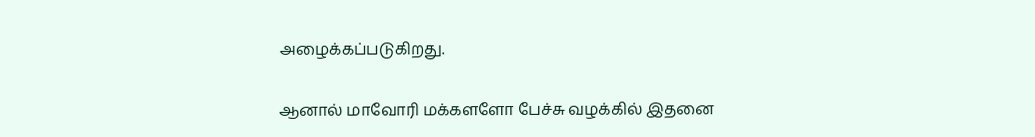அழைக்கப்படுகிறது.

ஆனால் மாவோரி மக்களளோ பேச்சு வழக்கில் இதனை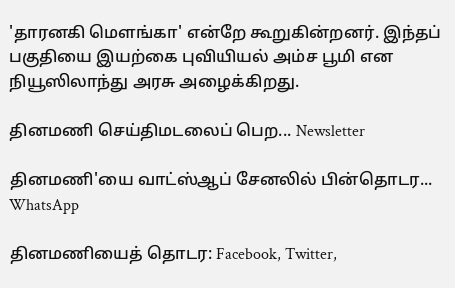'தாரனகி மெளங்கா' என்றே கூறுகின்றனர். இந்தப் பகுதியை இயற்கை புவியியல் அம்ச பூமி என நியூஸிலாந்து அரசு அழைக்கிறது.

தினமணி செய்திமடலைப் பெற... Newsletter

தினமணி'யை வாட்ஸ்ஆப் சேனலில் பின்தொடர... WhatsApp

தினமணியைத் தொடர: Facebook, Twitter,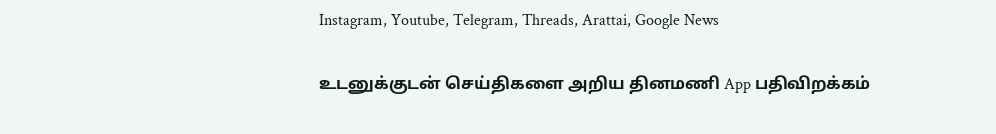Instagram, Youtube, Telegram, Threads, Arattai, Google News

உடனுக்குடன் செய்திகளை அறிய தினமணி App பதிவிறக்கம்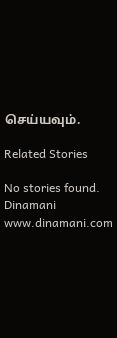செய்யவும்.

Related Stories

No stories found.
Dinamani
www.dinamani.com